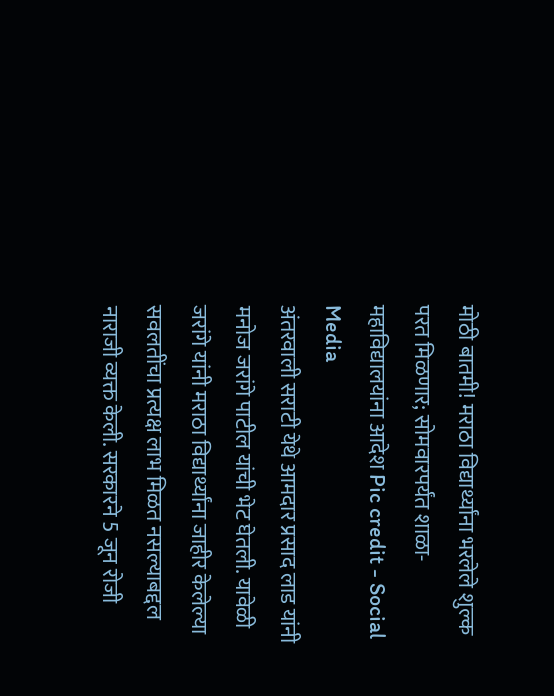मोठी बातमी! मराठा विद्यार्थ्यांना भरलेले शुल्क परत मिळणार; सोमवारपर्यंत शाळा-महाविद्यालयांना आदेश Pic credit - Social Media
अंतरवाली सराटी येथे आमदार प्रसाद लाड यांनी मनोज जरांगे पाटील यांची भेट घेतली. यावेळी जरांगे यांनी मराठा विद्यार्थ्यांना जाहीर केलेल्या सवलतींचा प्रत्यक्ष लाभ मिळत नसल्याबद्दल नाराजी व्यक्त केली. सरकारने 5 जून रोजी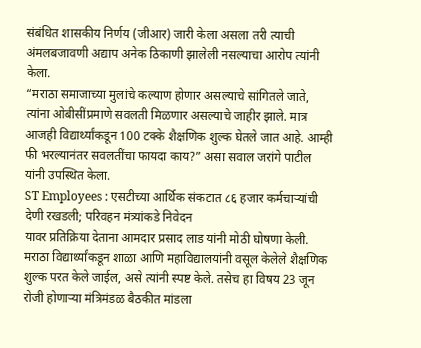संबंधित शासकीय निर्णय (जीआर) जारी केला असला तरी त्याची अंमलबजावणी अद्याप अनेक ठिकाणी झालेली नसल्याचा आरोप त्यांनी केला.
“मराठा समाजाच्या मुलांचे कल्याण होणार असल्याचे सांगितले जाते, त्यांना ओबीसींप्रमाणे सवलती मिळणार असल्याचे जाहीर झाले. मात्र आजही विद्यार्थ्यांकडून 100 टक्के शैक्षणिक शुल्क घेतले जात आहे. आम्ही फी भरल्यानंतर सवलतींचा फायदा काय?” असा सवाल जरांगे पाटील यांनी उपस्थित केला.
ST Employees : एसटीच्या आर्थिक संकटात ८६ हजार कर्मचाऱ्यांची देणी रखडली; परिवहन मंत्र्यांकडे निवेदन
यावर प्रतिक्रिया देताना आमदार प्रसाद लाड यांनी मोठी घोषणा केली. मराठा विद्यार्थ्यांकडून शाळा आणि महाविद्यालयांनी वसूल केलेले शैक्षणिक शुल्क परत केले जाईल, असे त्यांनी स्पष्ट केले. तसेच हा विषय 23 जून रोजी होणाऱ्या मंत्रिमंडळ बैठकीत मांडला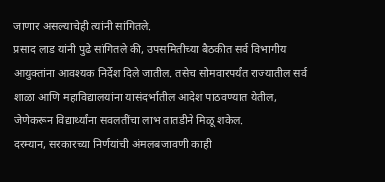जाणार असल्याचेही त्यांनी सांगितले.
प्रसाद लाड यांनी पुढे सांगितले की, उपसमितीच्या बैठकीत सर्व विभागीय आयुक्तांना आवश्यक निर्देश दिले जातील. तसेच सोमवारपर्यंत राज्यातील सर्व शाळा आणि महाविद्यालयांना यासंदर्भातील आदेश पाठवण्यात येतील, जेणेकरून विद्यार्थ्यांना सवलतींचा लाभ तातडीने मिळू शकेल.
दरम्यान, सरकारच्या निर्णयांची अंमलबजावणी काही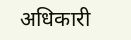अधिकारी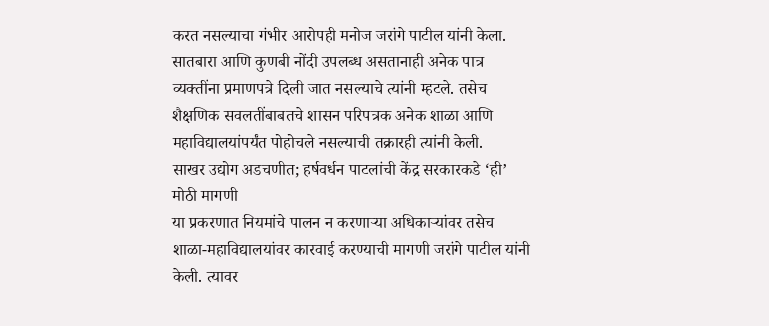करत नसल्याचा गंभीर आरोपही मनोज जरांगे पाटील यांनी केला. सातबारा आणि कुणबी नोंदी उपलब्ध असतानाही अनेक पात्र व्यक्तींना प्रमाणपत्रे दिली जात नसल्याचे त्यांनी म्हटले. तसेच शैक्षणिक सवलतींबाबतचे शासन परिपत्रक अनेक शाळा आणि महाविद्यालयांपर्यंत पोहोचले नसल्याची तक्रारही त्यांनी केली.
साखर उद्योग अडचणीत; हर्षवर्धन पाटलांची केंद्र सरकारकडे ‘ही’ मोठी मागणी
या प्रकरणात नियमांचे पालन न करणाऱ्या अधिकाऱ्यांवर तसेच शाळा-महाविद्यालयांवर कारवाई करण्याची मागणी जरांगे पाटील यांनी केली. त्यावर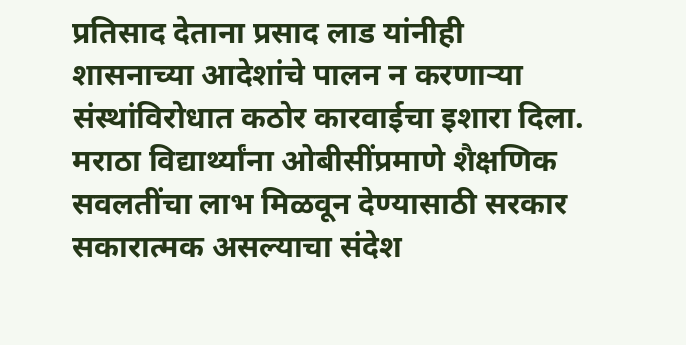प्रतिसाद देताना प्रसाद लाड यांनीही शासनाच्या आदेशांचे पालन न करणाऱ्या संस्थांविरोधात कठोर कारवाईचा इशारा दिला.
मराठा विद्यार्थ्यांना ओबीसींप्रमाणे शैक्षणिक सवलतींचा लाभ मिळवून देण्यासाठी सरकार सकारात्मक असल्याचा संदेश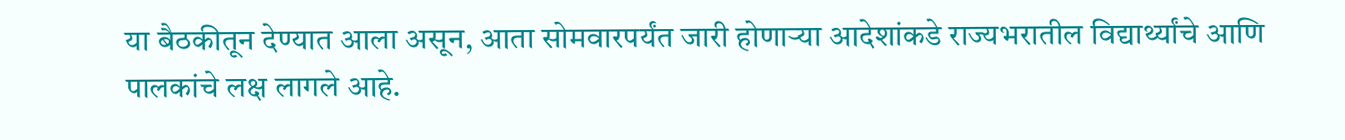या बैठकीतून देण्यात आला असून, आता सोमवारपर्यंत जारी होणाऱ्या आदेशांकडे राज्यभरातील विद्यार्थ्यांचे आणि पालकांचे लक्ष लागले आहे.